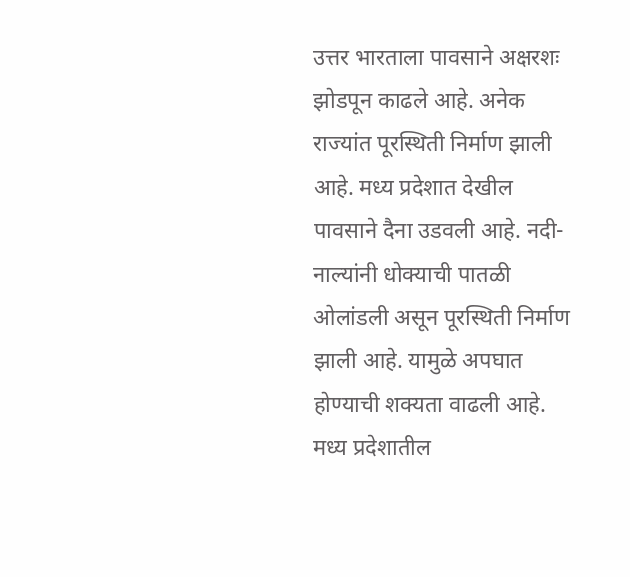उत्तर भारताला पावसाने अक्षरशः झोडपून काढले आहे. अनेक राज्यांत पूरस्थिती निर्माण झाली आहे. मध्य प्रदेशात देखील पावसाने दैना उडवली आहे. नदी-नाल्यांनी धोक्याची पातळी ओलांडली असून पूरस्थिती निर्माण झाली आहे. यामुळे अपघात होण्याची शक्यता वाढली आहे. मध्य प्रदेशातील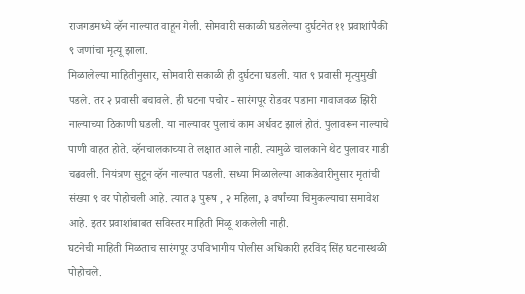राजगडमध्ये व्हॅन नाल्यात वाहून गेली. सोमवारी सकाळी घडलेल्या दुर्घटनेत ११ प्रवाशांपैकी ९ जणांचा मृत्यू झाला.
मिळालेल्या माहितीनुसार, सोमवारी सकाळी ही दुर्घटना घडली. यात ९ प्रवासी मृत्युमुखी पडले. तर २ प्रवासी बचावले. ही घटना पचोर - सारंगपूर रोडवर पडाना गावाजवळ झिरी नाल्याच्या ठिकाणी घडली. या नाल्यावर पुलाचं काम अर्धवट झालं होतं. पुलावरून नाल्याचे पाणी वाहत होते. व्हॅनचालकाच्या ते लक्षात आले नाही. त्यामुळे चालकाने थेट पुलावर गाडी चढवली. नियंत्रण सुटून व्हॅन नाल्यात पडली. सध्या मिळालेल्या आकडेवारीनुसार मृतांची संख्या ९ वर पोहोचली आहे. त्यात ३ पुरूष , २ महिला, ३ वर्षांच्या चिमुकल्याचा समावेश आहे. इतर प्रवाशांबाबत सविस्तर माहिती मिळू शकलेली नाही.
घटनेची माहिती मिळताच सारंगपूर उपविभागीय पोलीस अधिकारी हरविंद सिंह घटनास्थळी पोहोचले.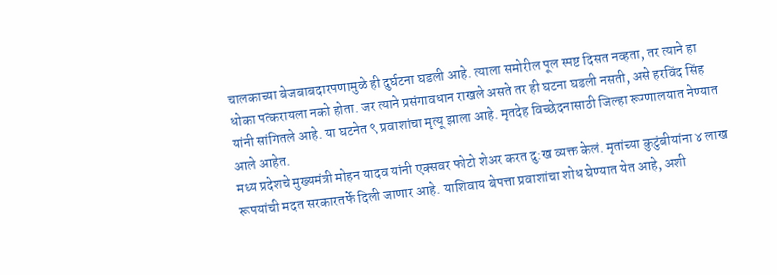चालकाच्या बेजबाबदारपणामुळे ही दुर्घटना घडली आहे. त्याला समोरील पूल स्पष्ट दिसत नव्हता, तर त्याने हा धोका पत्करायला नको होता. जर त्याने प्रसंगावधान राखले असते तर ही घटना घडली नसती, असे हरविंद सिंह यांनी सांगितले आहे. या घटनेत ९ प्रवाशांचा मृत्यू झाला आहे. मृतदेह विच्छेदनासाठी जिल्हा रूग्णालयात नेण्यात आले आहेत.
मध्य प्रदेशचे मुख्यमंत्री मोहन यादव यांनी एक्सवर फोटो शेअर करत दु:ख व्यक्त केलं. मृतांच्या कुटुंबीयांना ४ लाख रूपयांची मदत सरकारतर्फे दिली जाणार आहे. याशिवाय बेपत्ता प्रवाशांचा शोध घेण्यात येत आहे, अशी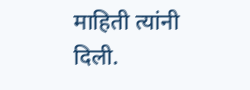माहिती त्यांनी दिली.